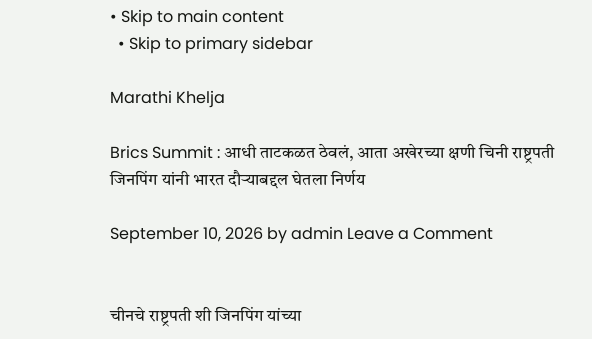• Skip to main content
  • Skip to primary sidebar

Marathi Khelja

Brics Summit : आधी ताटकळत ठेवलं, आता अखेरच्या क्षणी चिनी राष्ट्रपती जिनपिंग यांनी भारत दौऱ्याबद्दल घेतला निर्णय

September 10, 2026 by admin Leave a Comment


चीनचे राष्ट्रपती शी जिनपिंग यांच्या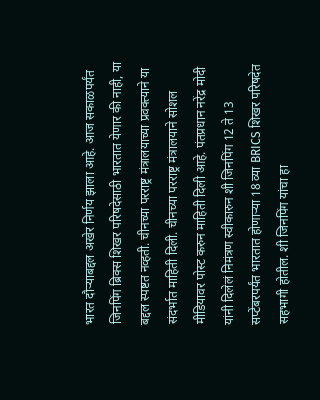भारत दौऱ्याबद्दल अखेर निर्णय झाला आहे. आज सकाळपर्यंत जिनपिंग ब्रिक्स शिखर परिषदेसाठी भारतात येणार की नाही, या बद्दल स्पष्टत नव्हती. चीनच्या परराष्ट्र मंत्रालयाच्या प्रवक्त्याने या संदर्भात माहिती दिली. चीनच्या परराष्ट्र मंत्रालयाने सोशल मीडियावर पोस्ट करुन माहिती दिली आहे. पंतप्रधान नरेंद्र मोदी यांनी दिलेलं निमंत्रण स्वीकारुन शी जिनपिंग 12 ते 13 सप्टेंबरपर्यंत भारतात होणाऱ्या 18 व्या BRICS शिखर परिषदेत सहभागी होतील. शी जिनपिंग यांचा हा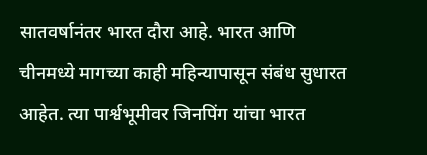सातवर्षानंतर भारत दौरा आहे. भारत आणि चीनमध्ये मागच्या काही महिन्यापासून संबंध सुधारत आहेत. त्या पार्श्वभूमीवर जिनपिंग यांचा भारत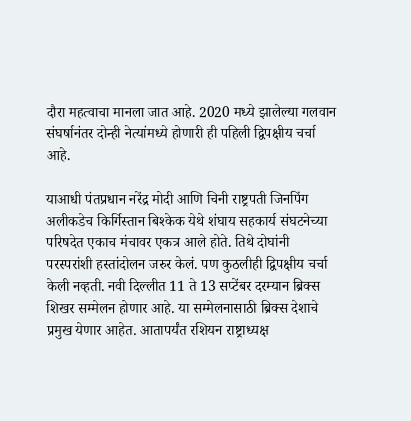दौरा महत्वाचा मानला जात आहे. 2020 मध्ये झालेल्या गलवान संघर्षानंतर दोन्ही नेत्यांमध्ये होणारी ही पहिली द्विपक्षीय चर्चा आहे.

याआधी पंतप्रधान नरेंद्र मोदी आणि चिनी राष्ट्रपती जिनपिंग अलीकडेच किर्गिस्तान बिश्केक येथे शंघाय सहकार्य संघटनेच्या परिषदेत एकाच मंचावर एकत्र आले होते. तिथे दोघांनी परस्परांशी हस्तांदोलन जरुर केलं. पण कुठलीही द्विपक्षीय चर्चा केली नव्हती. नवी दिल्लीत 11 ते 13 सप्टेंबर दरम्यान ब्रिक्स शिखर सम्मेलन होणार आहे. या सम्मेलनासाठी ब्रिक्स देशाचे प्रमुख येणार आहेत. आतापर्यंत रशियन राष्ट्राध्यक्ष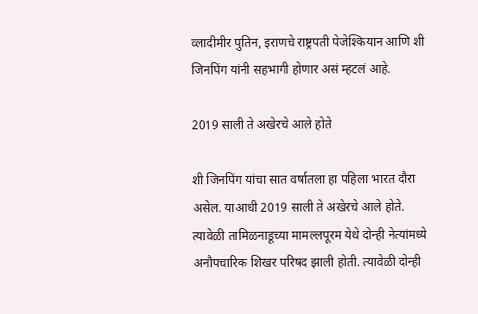व्लादीमीर पुतिन, इराणचे राष्ट्रपती पेजेश्कियान आणि शी जिनपिंग यांनी सहभागी होणार असं म्हटलं आहे.

2019 साली ते अखेरचे आले होते

शी जिनपिंग यांचा सात वर्षातला हा पहिला भारत दौरा असेल. याआधी 2019 साली ते अखेरचे आले होते. त्यावेळी तामिळनाडूच्या मामल्लपूरम येथे दोन्ही नेत्यांमध्ये अनौपचारिक शिखर परिषद झाली होती. त्यावेळी दोन्ही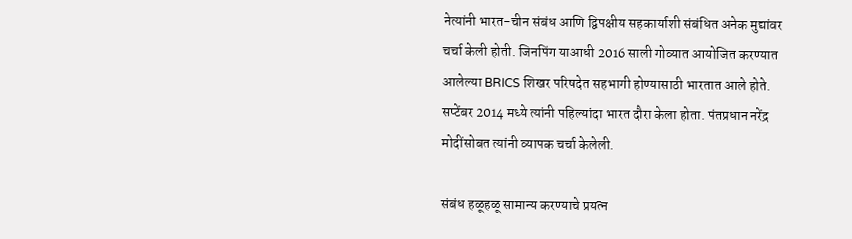नेत्यांनी भारत-चीन संबंध आणि द्विपक्षीय सहकार्याशी संबंधित अनेक मुद्यांवर चर्चा केली होती. जिनपिंग याआधी 2016 साली गोव्यात आयोजित करण्यात आलेल्या BRICS शिखर परिषदेत सहभागी होण्यासाठी भारतात आले होते. सप्टेंबर 2014 मध्ये त्यांनी पहिल्यांदा भारत दौरा केला होता. पंतप्रधान नरेंद्र मोदींसोबत त्यांनी व्यापक चर्चा केलेली.

संबंध हळूहळू सामान्य करण्याचे प्रयत्न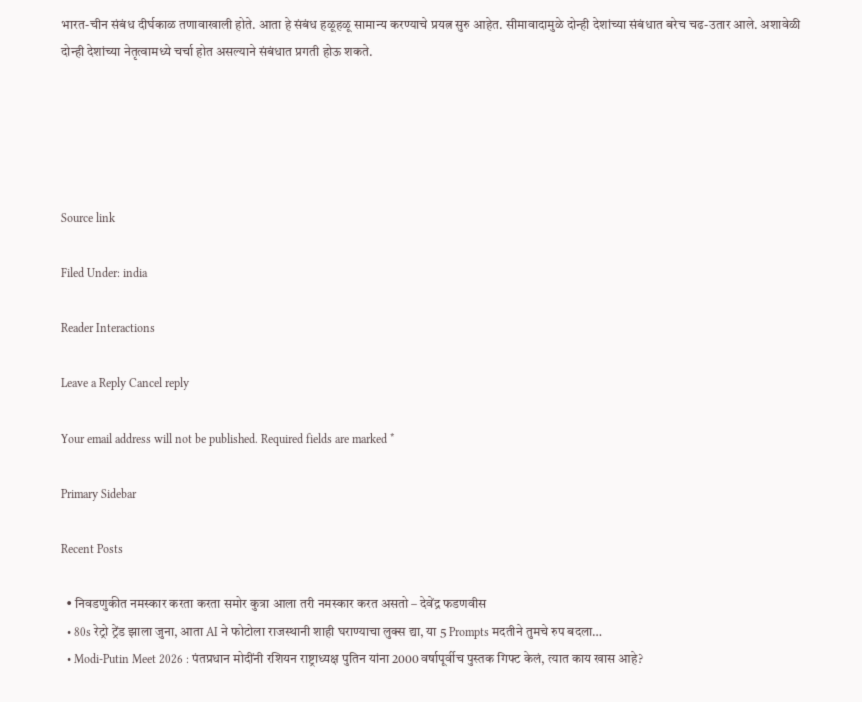भारत-चीन संबंध दीर्घकाळ तणावाखाली होते. आता हे संबंध हळूहळू सामान्य करण्याचे प्रयत्न सुरु आहेत. सीमावादामुळे दोन्ही देशांच्या संबंधात बरेच चढ-उतार आले. अशावेळी दोन्ही देशांच्या नेतृत्वामध्ये चर्चा होत असल्याने संबंधात प्रगती होऊ शकते.





Source link

Filed Under: india

Reader Interactions

Leave a Reply Cancel reply

Your email address will not be published. Required fields are marked *

Primary Sidebar

Recent Posts

  • निवडणुकीत नमस्कार करता करता समोर कुत्रा आला तरी नमस्कार करत असतो – देवेंद्र फडणवीस
  • 80s रेट्रो ट्रेंड झाला जुना, आता AI ने फोटोला राजस्थानी शाही घराण्याचा लुक्स द्या, या 5 Prompts मदतीने तुमचे रुप बदला…
  • Modi-Putin Meet 2026 : पंतप्रधान मोदींनी रशियन राष्ट्राध्यक्ष पुतिन यांना 2000 वर्षापूर्वीच पुस्तक गिफ्ट केलं, त्यात काय खास आहे?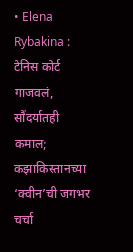• Elena Rybakina : टेनिस कोर्ट गाजवलं, सौंदर्यातही कमाल; कझाकिस्तानच्या ‘क्वीन’ची जगभर चर्चा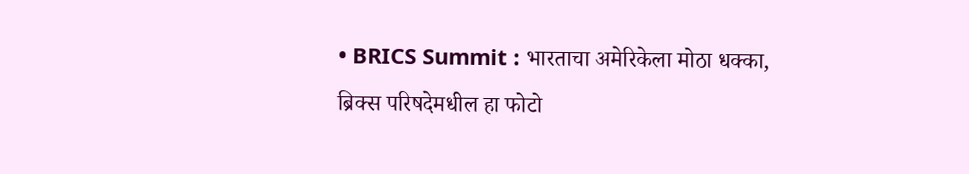• BRICS Summit : भारताचा अमेरिकेला मोठा धक्का, ब्रिक्स परिषदेमधील हा फोटो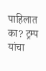पाहिलात का? ट्रम्प यांचा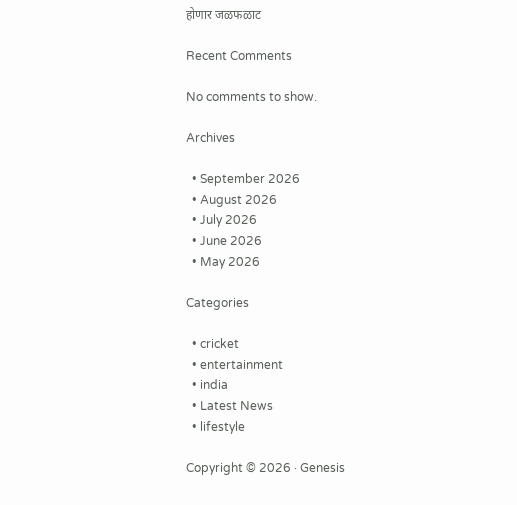होणार जळफळाट

Recent Comments

No comments to show.

Archives

  • September 2026
  • August 2026
  • July 2026
  • June 2026
  • May 2026

Categories

  • cricket
  • entertainment
  • india
  • Latest News
  • lifestyle

Copyright © 2026 · Genesis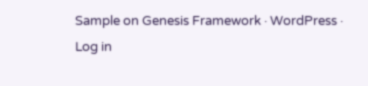Sample on Genesis Framework · WordPress · Log in